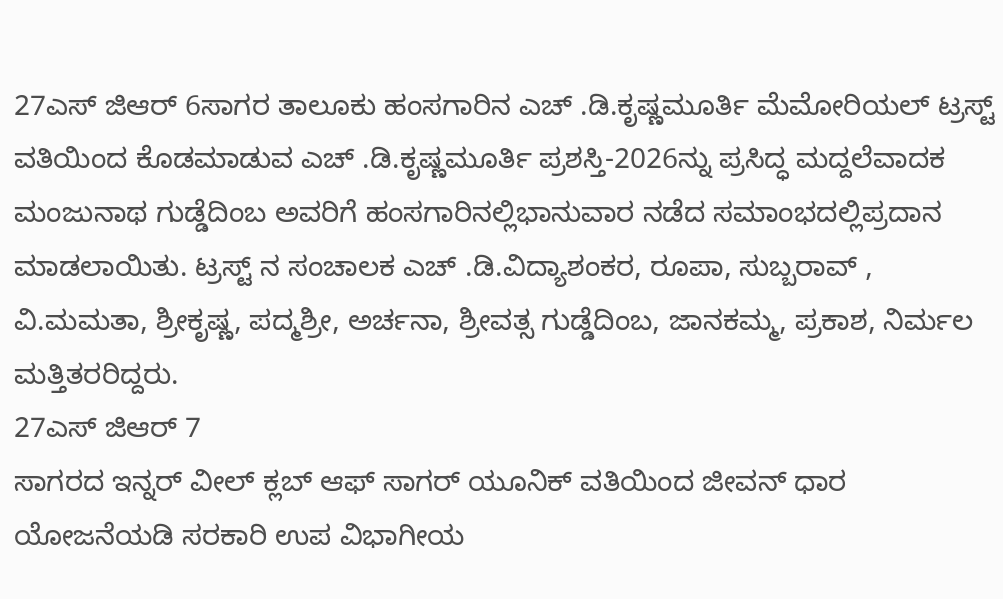27ಎಸ್ ಜಿಆರ್ 6ಸಾಗರ ತಾಲೂಕು ಹಂಸಗಾರಿನ ಎಚ್ .ಡಿ.ಕೃಷ್ಣಮೂರ್ತಿ ಮೆಮೋರಿಯಲ್ ಟ್ರಸ್ಟ್ ವತಿಯಿಂದ ಕೊಡಮಾಡುವ ಎಚ್ .ಡಿ.ಕೃಷ್ಣಮೂರ್ತಿ ಪ್ರಶಸ್ತಿ-2026ನ್ನು ಪ್ರಸಿದ್ಧ ಮದ್ದಲೆವಾದಕ ಮಂಜುನಾಥ ಗುಡ್ಡೆದಿಂಬ ಅವರಿಗೆ ಹಂಸಗಾರಿನಲ್ಲಿಭಾನುವಾರ ನಡೆದ ಸಮಾಂಭದಲ್ಲಿಪ್ರದಾನ ಮಾಡಲಾಯಿತು. ಟ್ರಸ್ಟ್ ನ ಸಂಚಾಲಕ ಎಚ್ .ಡಿ.ವಿದ್ಯಾಶಂಕರ, ರೂಪಾ, ಸುಬ್ಬರಾವ್ , ವಿ.ಮಮತಾ, ಶ್ರೀಕೃಷ್ಣ, ಪದ್ಮಶ್ರೀ, ಅರ್ಚನಾ, ಶ್ರೀವತ್ಸ ಗುಡ್ಡೆದಿಂಬ, ಜಾನಕಮ್ಮ, ಪ್ರಕಾಶ, ನಿರ್ಮಲ ಮತ್ತಿತರರಿದ್ದರು.
27ಎಸ್ ಜಿಆರ್ 7
ಸಾಗರದ ಇನ್ನರ್ ವೀಲ್ ಕ್ಲಬ್ ಆಫ್ ಸಾಗರ್ ಯೂನಿಕ್ ವತಿಯಿಂದ ಜೀವನ್ ಧಾರ ಯೋಜನೆಯಡಿ ಸರಕಾರಿ ಉಪ ವಿಭಾಗೀಯ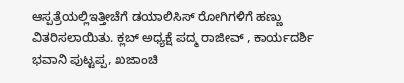ಆಸ್ಪತ್ರೆಯಲ್ಲಿಇತ್ತೀಚೆಗೆ ಡಯಾಲಿಸಿಸ್ ರೋಗಿಗಳಿಗೆ ಹಣ್ಣು ವಿತರಿಸಲಾಯಿತು. ಕ್ಲಬ್ ಅಧ್ಯಕ್ಷೆ ಪದ್ಮ ರಾಜೀವ್ , ಕಾರ್ಯದರ್ಶಿ ಭವಾನಿ ಪುಟ್ಟಪ್ಪ, ಖಜಾಂಚಿ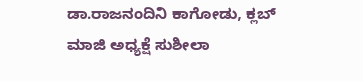ಡಾ.ರಾಜನಂದಿನಿ ಕಾಗೋಡು, ಕ್ಲಬ್ ಮಾಜಿ ಅಧ್ಯಕ್ಷೆ ಸುಶೀಲಾ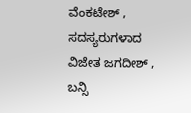ವೆಂಕಟೇಶ್ , ಸದಸ್ಯರುಗಳಾದ ವಿಜೇತ ಜಗದೀಶ್ , ಬನ್ಸಿ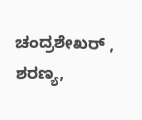ಚಂದ್ರಶೇಖರ್ , ಶರಣ್ಯ,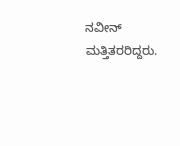ನವೀನ್ ಮತ್ತಿತರರಿದ್ದರು.